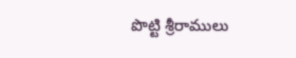పొట్టి శ్రీరాములు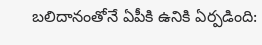బలిదానంతోనే ఏపీకి ఉనికి ఏర్పడింది: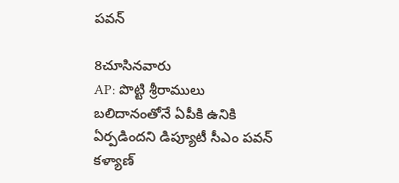పవన్

8చూసినవారు
AP: పొట్టి శ్రీరాములు బలిదానంతోనే ఏపీకి ఉనికి ఏర్పడిందని డిప్యూటీ సీఎం పవన్ కళ్యాణ్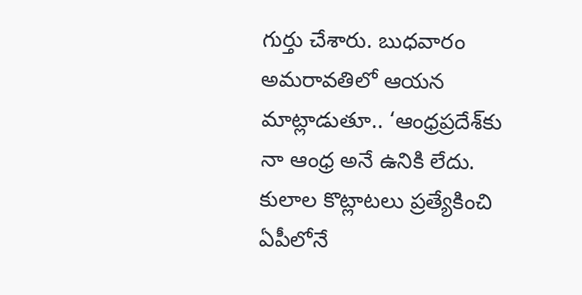గుర్తు చేశారు. బుధవారం అమరావతిలో ఆయన మాట్లాడుతూ.. ‘ఆంధ్రప్రదేశ్‌కు నా ఆంధ్ర అనే ఉనికి లేదు. కులాల కొట్లాటలు ప్రత్యేకించి ఏపీలోనే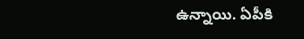ఉన్నాయి. ఏపీకి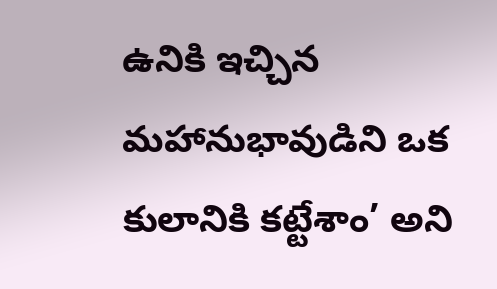ఉనికి ఇచ్చిన మహానుభావుడిని ఒక కులానికి కట్టేశాం’ అని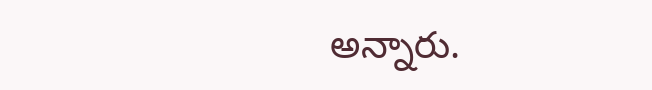అన్నారు.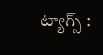ట్యాగ్స్ :